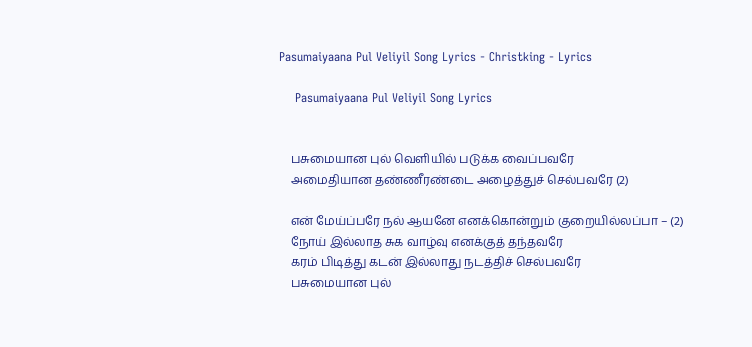Pasumaiyaana Pul Veliyil Song Lyrics - Christking - Lyrics

    Pasumaiyaana Pul Veliyil Song Lyrics


    பசுமையான புல் வெளியில் படுக்க வைப்பவரே
    அமைதியான தண்ணீரண்டை அழைத்துச் செல்பவரே (2)

    என் மேய்ப்பரே நல் ஆயனே எனக்கொன்றும் குறையில்லப்பா – (2)
    நோய் இல்லாத சுக வாழ்வு எனக்குத் தந்தவரே
    கரம் பிடித்து கடன் இல்லாது நடத்திச் செல்பவரே
    பசுமையான புல்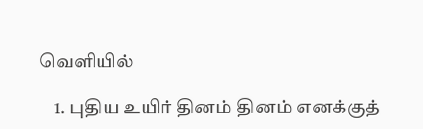வெளியில்

    1. புதிய உயிர் தினம் தினம் எனக்குத்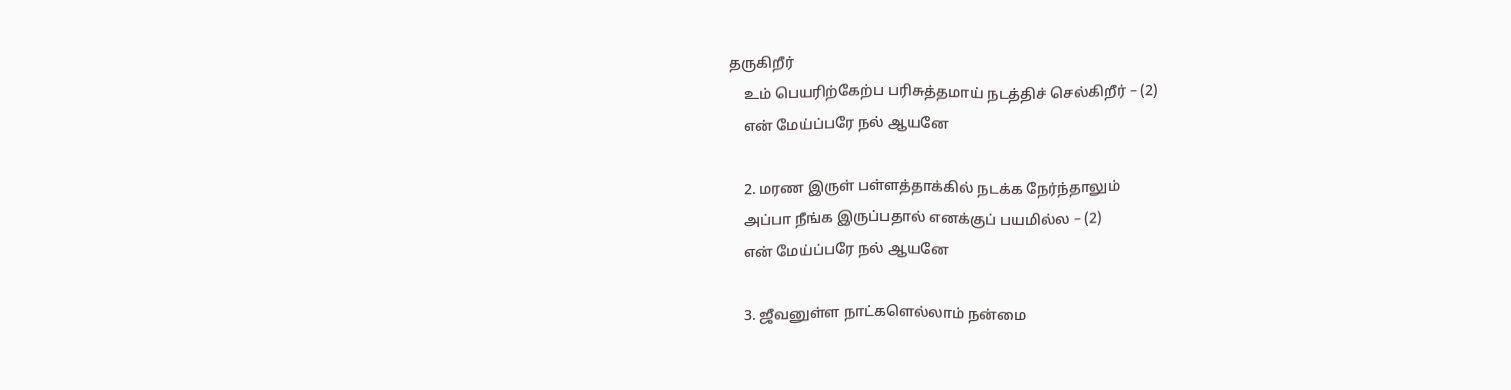தருகிறீர்
    உம் பெயரிற்கேற்ப பரிசுத்தமாய் நடத்திச் செல்கிறீர் – (2)
    என் மேய்ப்பரே நல் ஆயனே

    2. மரண இருள் பள்ளத்தாக்கில் நடக்க நேர்ந்தாலும்
    அப்பா நீங்க இருப்பதால் எனக்குப் பயமில்ல – (2)
    என் மேய்ப்பரே நல் ஆயனே

    3. ஜீவனுள்ள நாட்களெல்லாம் நன்மை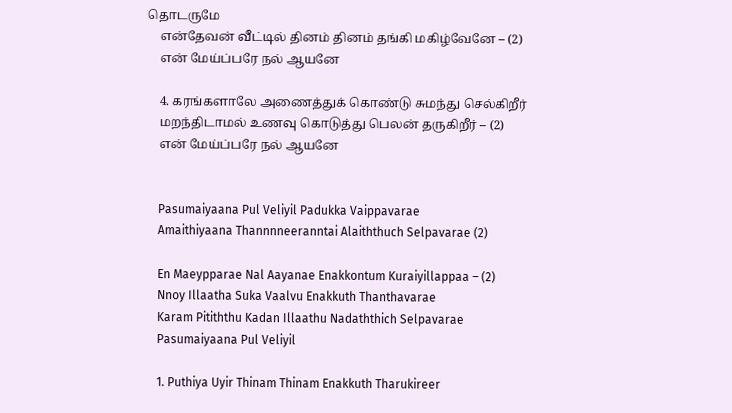தொடருமே
    என்தேவன் வீட்டில் தினம் தினம் தங்கி மகிழ்வேனே – (2)
    என் மேய்ப்பரே நல் ஆயனே

    4. கரங்களாலே அணைத்துக் கொண்டு சுமந்து செல்கிறீர்
    மறந்திடாமல் உணவு கொடுத்து பெலன் தருகிறீர் – (2)
    என் மேய்ப்பரே நல் ஆயனே


    Pasumaiyaana Pul Veliyil Padukka Vaippavarae
    Amaithiyaana Thannnneeranntai Alaiththuch Selpavarae (2)

    En Maeypparae Nal Aayanae Enakkontum Kuraiyillappaa – (2)
    Nnoy Illaatha Suka Vaalvu Enakkuth Thanthavarae
    Karam Pitiththu Kadan Illaathu Nadaththich Selpavarae
    Pasumaiyaana Pul Veliyil

    1. Puthiya Uyir Thinam Thinam Enakkuth Tharukireer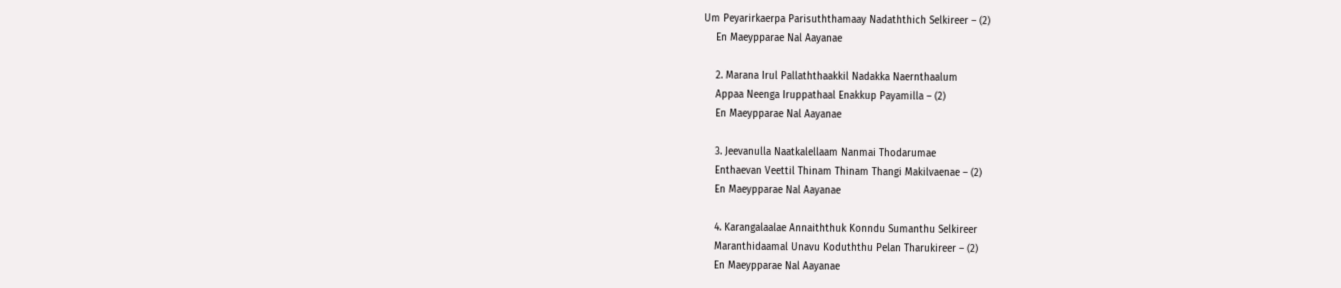Um Peyarirkaerpa Parisuththamaay Nadaththich Selkireer – (2)
    En Maeypparae Nal Aayanae

    2. Marana Irul Pallaththaakkil Nadakka Naernthaalum
    Appaa Neenga Iruppathaal Enakkup Payamilla – (2)
    En Maeypparae Nal Aayanae

    3. Jeevanulla Naatkalellaam Nanmai Thodarumae
    Enthaevan Veettil Thinam Thinam Thangi Makilvaenae – (2)
    En Maeypparae Nal Aayanae

    4. Karangalaalae Annaiththuk Konndu Sumanthu Selkireer
    Maranthidaamal Unavu Koduththu Pelan Tharukireer – (2)
    En Maeypparae Nal Aayanae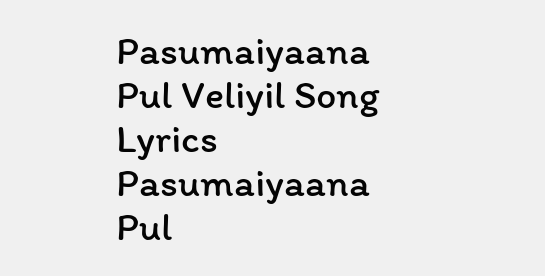Pasumaiyaana Pul Veliyil Song Lyrics Pasumaiyaana Pul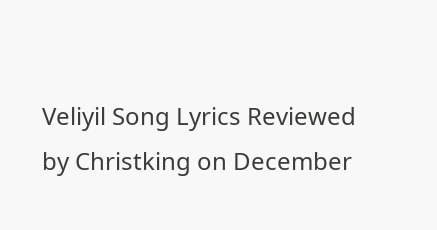Veliyil Song Lyrics Reviewed by Christking on December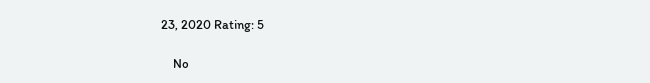23, 2020 Rating: 5

    No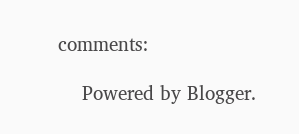comments:

    Powered by Blogger.